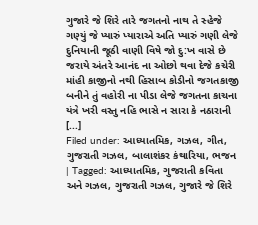ગુજારે જે શિરે તારે જગતનો નાથ તે સ્હેજે ગણ્યું જે પ્યારું પ્યારાએ અતિ પ્યારું ગણી લેજે દુનિયાની જૂઠી વાણી વિષે જો દુ:ખ વાસે છે જરાયે અંતરે આનંદ ના ઓછો થવા દેજે કચેરી માંહી કાજીનો નથી હિસાબ કોડીનો જગતકાજી બનીને તું વહોરી ના પીડા લેજે જગતના કાચના યંત્રે ખરી વસ્તુ નહિ ભાસે ન સારા કે નઠારાની [...]
Filed under: આધ્યાતમિક, ગઝલ, ગીત, ગુજરાતી ગઝલ, બાલાશંકર કંથારિયા, ભજન | Tagged: આધ્યાતમિક, ગુજરાતી કવિતા અને ગઝલ, ગુજરાતી ગઝલ, ગુજારે જે શિરે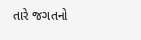તારે જગતનો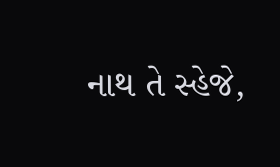નાથ તે સ્હેજે,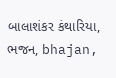બાલાશંકર કંથારિયા, ભજન, bhajan,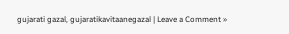gujarati gazal, gujaratikavitaanegazal | Leave a Comment »